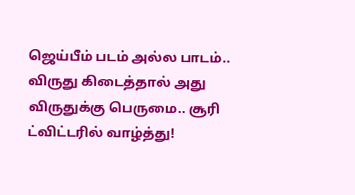ஜெய்பீம் படம் அல்ல பாடம்.. விருது கிடைத்தால் அது விருதுக்கு பெருமை.. சூரி ட்விட்டரில் வாழ்த்து!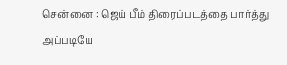சென்னை : ஜெய் பீம் திரைப்படத்தை பார்த்து அப்படியே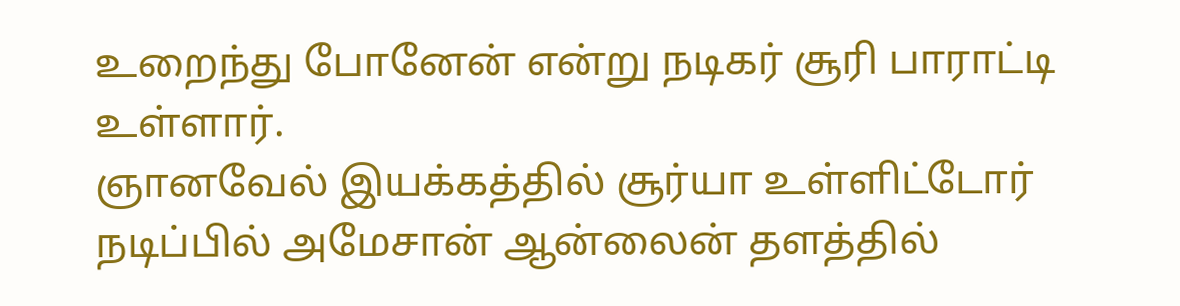உறைந்து போனேன் என்று நடிகர் சூரி பாராட்டி உள்ளார்.
ஞானவேல் இயக்கத்தில் சூர்யா உள்ளிட்டோர் நடிப்பில் அமேசான் ஆன்லைன் தளத்தில்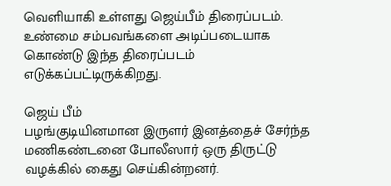வெளியாகி உள்ளது ஜெய்பீம் திரைப்படம்.
உண்மை சம்பவங்களை அடிப்படையாக கொண்டு இந்த திரைப்படம் எடுக்கப்பட்டிருக்கிறது.

ஜெய் பீம்
பழங்குடியினமான இருளர் இனத்தைச் சேர்ந்த மணிகண்டனை போலீஸார் ஒரு திருட்டு வழக்கில் கைது செய்கின்றனர்.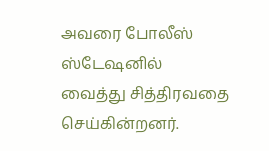அவரை போலீஸ் ஸ்டேஷனில் வைத்து சித்திரவதை செய்கின்றனர்.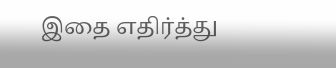இதை எதிர்த்து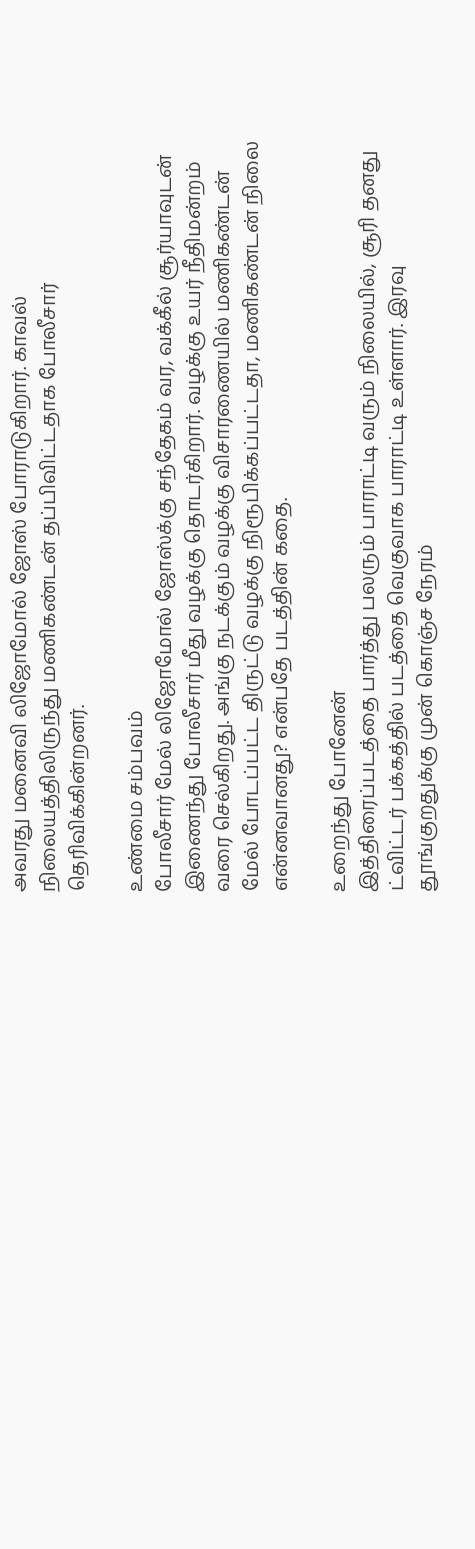அவரது மனைவி லிஜோமோல் ஜோஸ் போராடுகிறார். காவல் நிலையத்திலிருந்து மணிகண்டன் தப்பிவிட்டதாக போலீசார் தெரிவிக்கின்றனர்.

உண்மை சம்பவம்
போலீசார் மேல் லிஜோமோல் ஜோஸ்க்கு சந்தேகம் வர, வக்கீல் சூர்யாவுடன் இணைந்து போலீசார் மீது வழக்கு தொடர்கிறார். வழக்கு உயர் நீதிமன்றம் வரை செல்கிறது. அங்கு நடக்கும் வழக்கு விசாரணையில் மணிகண்டன் மேல் போடப்பட்ட திருட்டு வழக்கு நிரூபிக்கப்பட்டதா, மணிகண்டன் நிலை என்னவானது? என்பதே படத்தின் கதை.

உறைந்து போனேன்
இத்திரைப்படத்தை பார்த்து பலரும் பாராட்டி வரும் நிலையில், சூரி தனது ட்விட்டர் பக்கத்தில் படத்தை வெகுவாக பாராட்டி உள்ளார். இரவு தூங்குறதுக்கு முன் கொஞ்ச நேரம்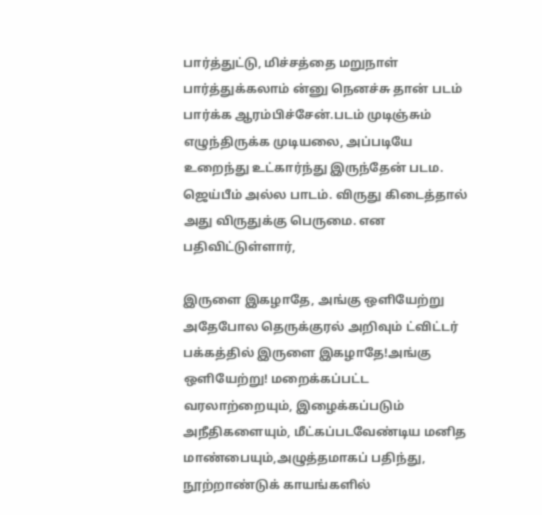பார்த்துட்டு, மிச்சத்தை மறுநாள் பார்த்துக்கலாம் ன்னு நெனச்சு தான் படம் பார்க்க ஆரம்பிச்சேன்.படம் முடிஞ்சும் எழுந்திருக்க முடியலை, அப்படியே உறைந்து உட்கார்ந்து இருந்தேன் படம. ஜெய்பீம் அல்ல பாடம். விருது கிடைத்தால் அது விருதுக்கு பெருமை. என பதிவிட்டுள்ளார்,

இருளை இகழாதே, அங்கு ஒளியேற்று
அதேபோல தெருக்குரல் அறிவும் ட்விட்டர் பக்கத்தில் இருளை இகழாதே!அங்கு ஒளியேற்று! மறைக்கப்பட்ட வரலாற்றையும், இழைக்கப்படும் அநீதிகளையும், மீட்கப்படவேண்டிய மனித மாண்பையும்,அழுத்தமாகப் பதிந்து, நூற்றாண்டுக் காயங்களில்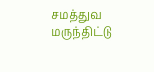சமத்துவ மருந்திட்டு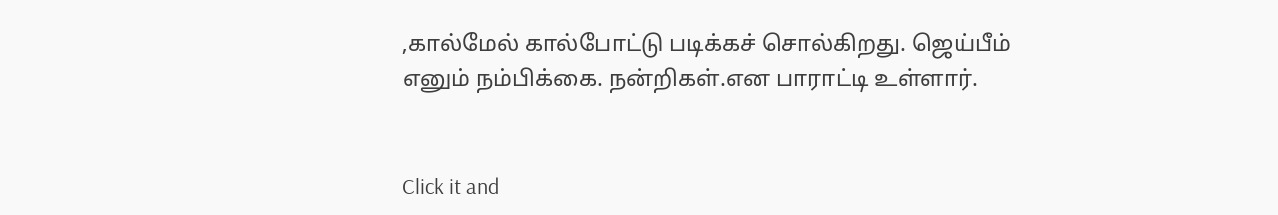,கால்மேல் கால்போட்டு படிக்கச் சொல்கிறது. ஜெய்பீம் எனும் நம்பிக்கை. நன்றிகள்.என பாராட்டி உள்ளார்.


Click it and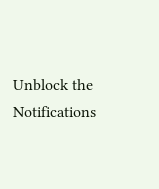Unblock the Notifications